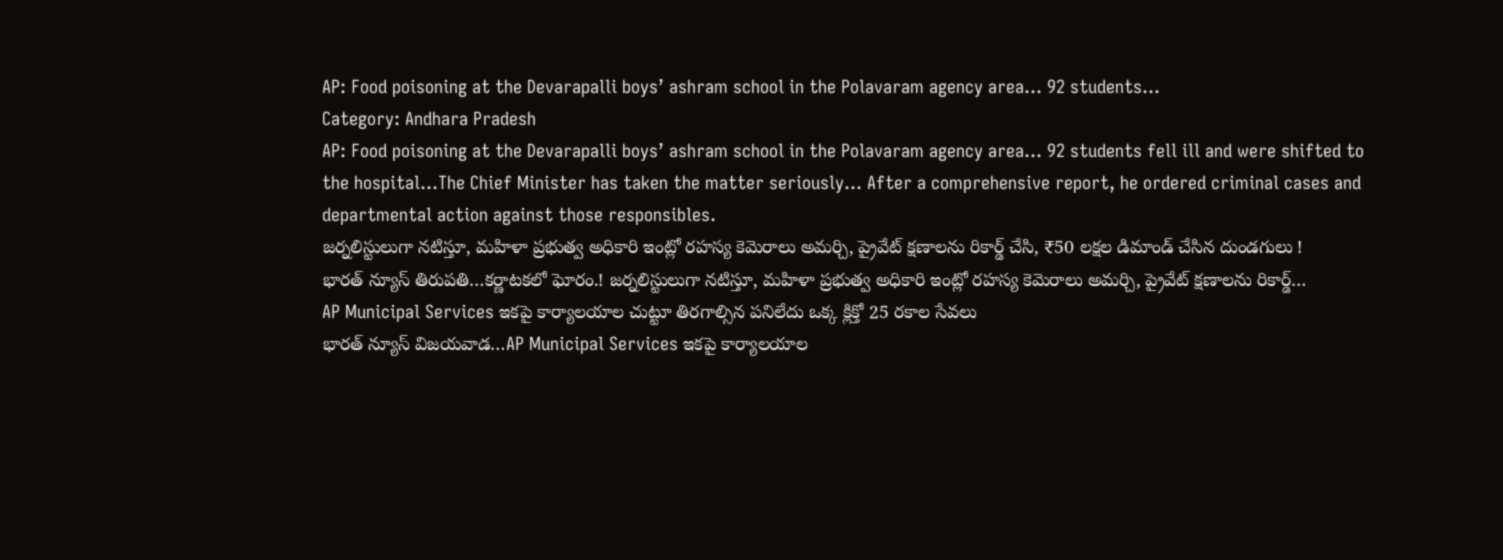AP: Food poisoning at the Devarapalli boys’ ashram school in the Polavaram agency area… 92 students…
Category: Andhara Pradesh
AP: Food poisoning at the Devarapalli boys’ ashram school in the Polavaram agency area… 92 students fell ill and were shifted to the hospital…The Chief Minister has taken the matter seriously… After a comprehensive report, he ordered criminal cases and departmental action against those responsibles.
జర్నలిస్టులుగా నటిస్తూ, మహిళా ప్రభుత్వ అధికారి ఇంట్లో రహస్య కెమెరాలు అమర్చి, ప్రైవేట్ క్షణాలను రికార్డ్ చేసి, ₹50 లక్షల డిమాండ్ చేసిన దుండగులు !
భారత్ న్యూస్ తిరుపతి…కర్ణాటకలో ఘోరం.! జర్నలిస్టులుగా నటిస్తూ, మహిళా ప్రభుత్వ అధికారి ఇంట్లో రహస్య కెమెరాలు అమర్చి, ప్రైవేట్ క్షణాలను రికార్డ్…
AP Municipal Services ఇకపై కార్యాలయాల చుట్టూ తిరగాల్సిన పనిలేదు ఒక్క క్లిక్తో 25 రకాల సేవలు
భారత్ న్యూస్ విజయవాడ…AP Municipal Services ఇకపై కార్యాలయాల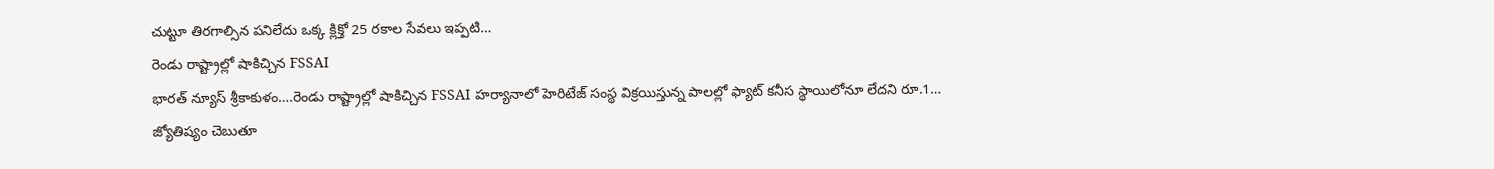చుట్టూ తిరగాల్సిన పనిలేదు ఒక్క క్లిక్తో 25 రకాల సేవలు ఇప్పటి…
రెండు రాష్ట్రాల్లో షాకిచ్చిన FSSAI
భారత్ న్యూస్ శ్రీకాకుళం….రెండు రాష్ట్రాల్లో షాకిచ్చిన FSSAI హర్యానాలో హెరిటేజ్ సంస్థ విక్రయిస్తున్న పాలల్లో ఫ్యాట్ కనీస స్థాయిలోనూ లేదని రూ.1…
జ్యోతిష్యం చెబుతూ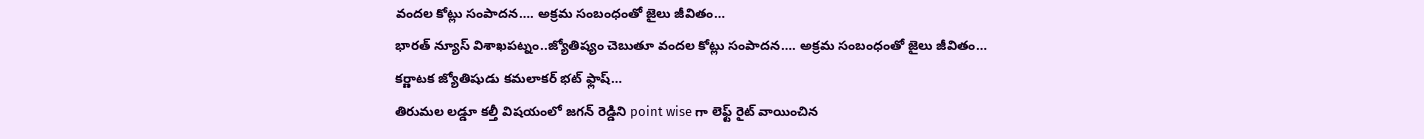వందల కోట్లు సంపాదన…. అక్రమ సంబంధంతో జైలు జీవితం…
భారత్ న్యూస్ విశాఖపట్నం..జ్యోతిష్యం చెబుతూ వందల కోట్లు సంపాదన…. అక్రమ సంబంధంతో జైలు జీవితం… కర్ణాటక జ్యోతిషుడు కమలాకర్ భట్ ఫ్లాష్…
తిరుమల లడ్డూ కల్తీ విషయంలో జగన్ రెడ్డిని point wise గా లెఫ్ట్ రైట్ వాయించిన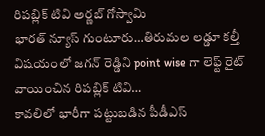రిపబ్లిక్ టివి అర్ణబ్ గోస్వామి
భారత్ న్యూస్ గుంటూరు…తిరుమల లడ్డూ కల్తీ విషయంలో జగన్ రెడ్డిని point wise గా లెఫ్ట్ రైట్ వాయించిన రిపబ్లిక్ టివి…
కావలిలో భారీగా పట్టుబడిన పీడీఎస్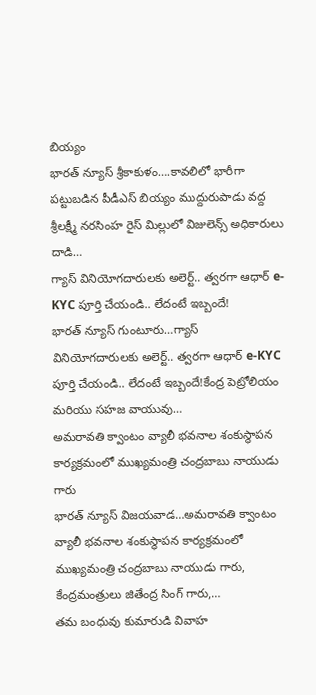బియ్యం
భారత్ న్యూస్ శ్రీకాకుళం….కావలిలో భారీగా పట్టుబడిన పీడీఎస్ బియ్యం ముద్దురుపాడు వద్ద శ్రీలక్ష్మీ నరసింహ రైస్ మిల్లులో విజులెన్స్ అధికారులు దాడి…
గ్యాస్ వినియోగదారులకు అలెర్ట్.. త్వరగా ఆధార్ e-KYC పూర్తి చేయండి.. లేదంటే ఇబ్బందే!
భారత్ న్యూస్ గుంటూరు…గ్యాస్ వినియోగదారులకు అలెర్ట్.. త్వరగా ఆధార్ e-KYC పూర్తి చేయండి.. లేదంటే ఇబ్బందే!కేంద్ర పెట్రోలియం మరియు సహజ వాయువు…
అమరావతి క్వాంటం వ్యాలీ భవనాల శంకుస్థాపన కార్యక్రమంలో ముఖ్యమంత్రి చంద్రబాబు నాయుడు గారు
భారత్ న్యూస్ విజయవాడ…అమరావతి క్వాంటం వ్యాలీ భవనాల శంకుస్థాపన కార్యక్రమంలో ముఖ్యమంత్రి చంద్రబాబు నాయుడు గారు, కేంద్రమంత్రులు జితేంద్ర సింగ్ గారు,…
తమ బంధువు కుమారుడి వివాహ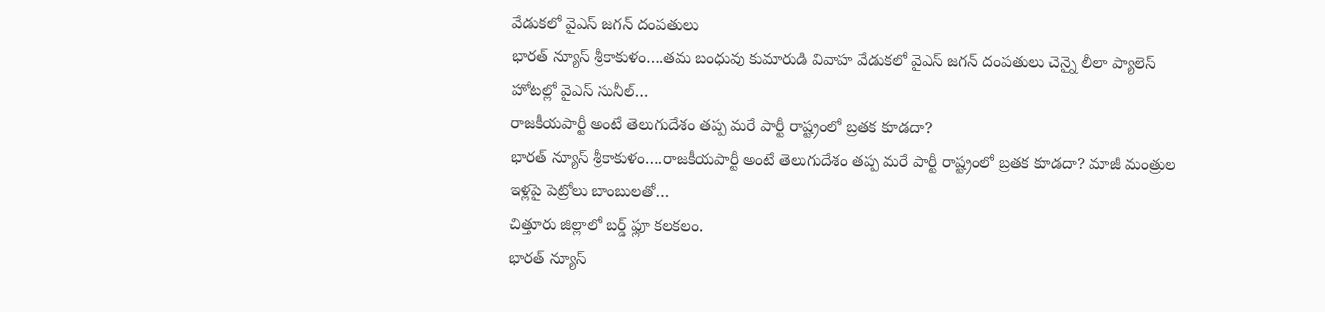వేడుకలో వైఎస్ జగన్ దంపతులు
భారత్ న్యూస్ శ్రీకాకుళం….తమ బంధువు కుమారుడి వివాహ వేడుకలో వైఎస్ జగన్ దంపతులు చెన్నై లీలా ప్యాలెస్ హోటల్లో వైఎస్ సునీల్…
రాజకీయపార్టీ అంటే తెలుగుదేశం తప్ప మరే పార్టీ రాష్ట్రంలో బ్రతక కూడదా?
భారత్ న్యూస్ శ్రీకాకుళం….రాజకీయపార్టీ అంటే తెలుగుదేశం తప్ప మరే పార్టీ రాష్ట్రంలో బ్రతక కూడదా? మాజీ మంత్రుల ఇళ్లపై పెట్రోలు బాంబులతో…
చిత్తూరు జిల్లాలో బర్డ్ ఫ్లూ కలకలం.
భారత్ న్యూస్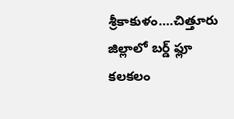శ్రీకాకుళం….చిత్తూరు జిల్లాలో బర్డ్ ఫ్లూ కలకలం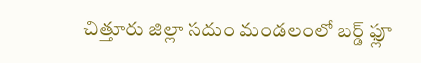చిత్తూరు జిల్లా సదుం మండలంలో బర్డ్ ఫ్లూ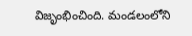విజృంభించింది. మండలంలోని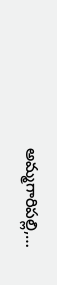అమ్మగారిపల్లి,…